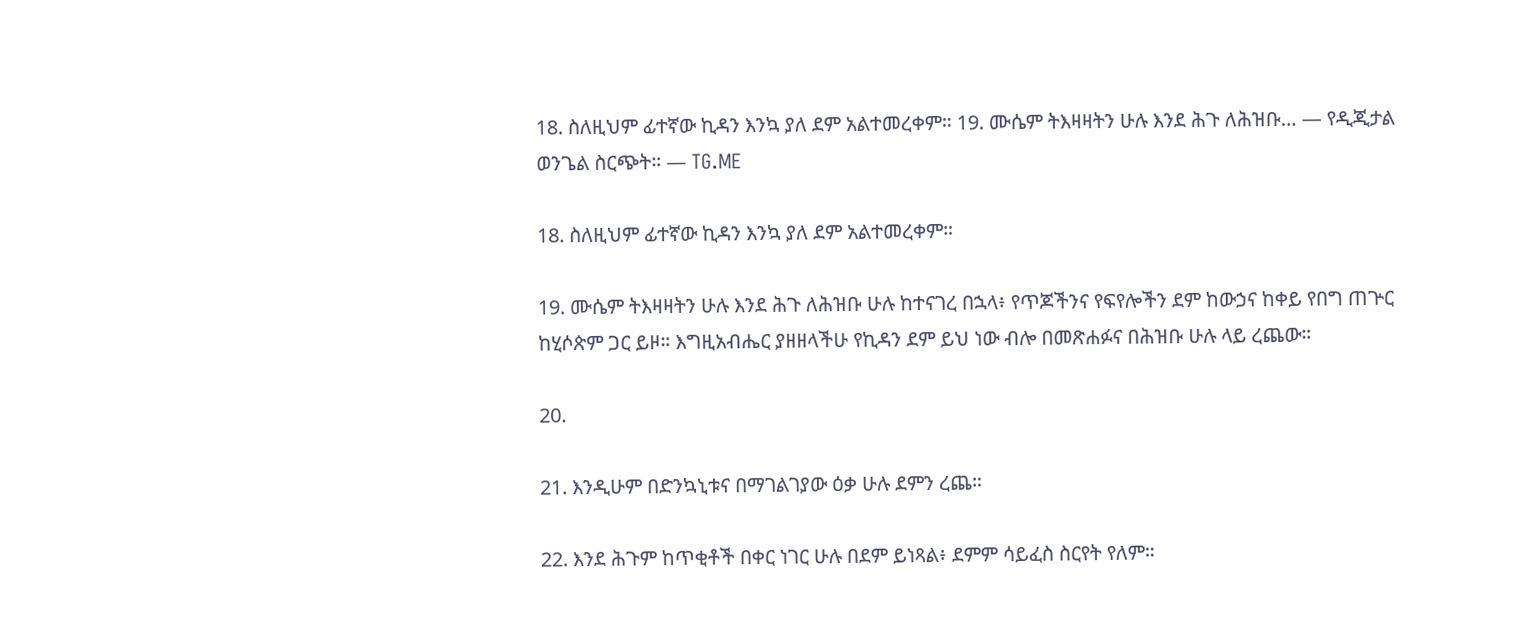18. ስለዚህም ፊተኛው ኪዳን እንኳ ያለ ደም አልተመረቀም። 19. ሙሴም ትእዛዛትን ሁሉ እንደ ሕጉ ለሕዝቡ… — የዲጂታል ወንጌል ስርጭት። — TG.ME

18. ስለዚህም ፊተኛው ኪዳን እንኳ ያለ ደም አልተመረቀም።

19. ሙሴም ትእዛዛትን ሁሉ እንደ ሕጉ ለሕዝቡ ሁሉ ከተናገረ በኋላ፥ የጥጆችንና የፍየሎችን ደም ከውኃና ከቀይ የበግ ጠጕር ከሂሶጵም ጋር ይዞ። እግዚአብሔር ያዘዘላችሁ የኪዳን ደም ይህ ነው ብሎ በመጽሐፉና በሕዝቡ ሁሉ ላይ ረጨው።

20.

21. እንዲሁም በድንኳኒቱና በማገልገያው ዕቃ ሁሉ ደምን ረጨ።

22. እንደ ሕጉም ከጥቂቶች በቀር ነገር ሁሉ በደም ይነጻል፥ ደምም ሳይፈስ ስርየት የለም።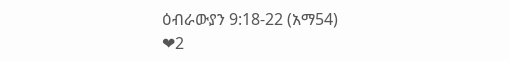ዕብራውያን 9:18-22 (አማ54)
❤2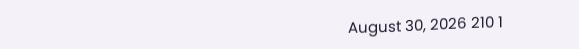August 30, 2026 210 1